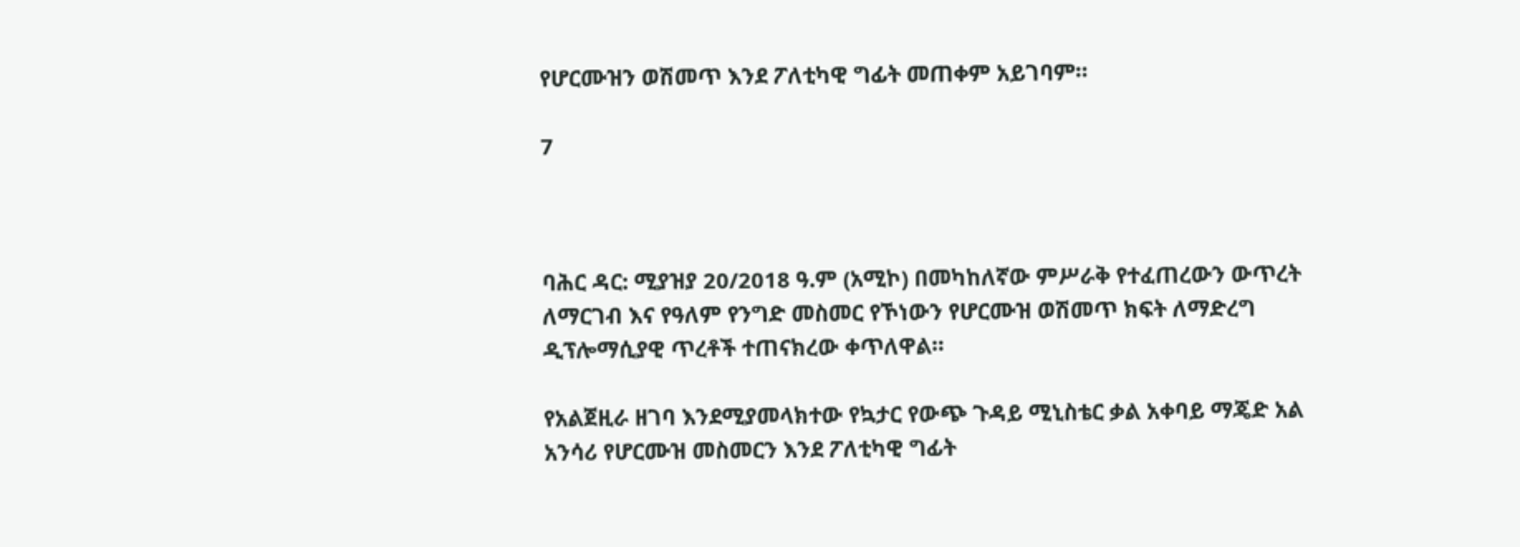የሆርሙዝን ወሽመጥ እንደ ፖለቲካዊ ግፊት መጠቀም አይገባም።

7



ባሕር ዳር: ሚያዝያ 20/2018 ዓ.ም (አሚኮ) በመካከለኛው ምሥራቅ የተፈጠረውን ውጥረት ለማርገብ እና የዓለም የንግድ መስመር የኾነውን የሆርሙዝ ወሽመጥ ክፍት ለማድረግ ዲፕሎማሲያዊ ጥረቶች ተጠናክረው ቀጥለዋል።

የአልጀዚራ ዘገባ እንደሚያመላክተው የኳታር የውጭ ጉዳይ ሚኒስቴር ቃል አቀባይ ማጄድ አል አንሳሪ የሆርሙዝ መስመርን እንደ ፖለቲካዊ ግፊት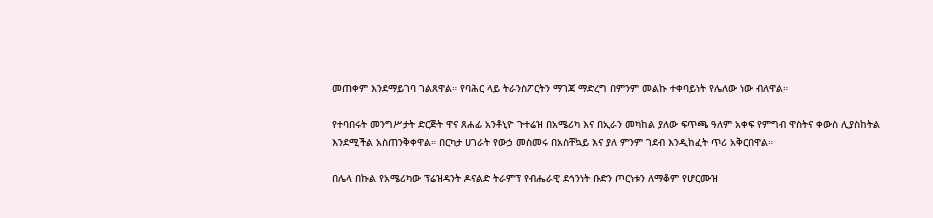መጠቀም እንደማይገባ ገልጸዋል። የባሕር ላይ ትራንስፖርትን ማገጃ ማድረግ በምንም መልኩ ተቀባይነት የሌለው ነው ብለዋል።

የተባበሩት መንግሥታት ድርጅት ዋና ጸሐፊ አንቶኒዮ ጉተሬዝ በአሜሪካ እና በኢራን መካከል ያለው ፍጥጫ ዓለም አቀፍ የምግብ ዋስትና ቀውስ ሊያስከትል እንደሚችል አስጠንቅቀዋል። በርካታ ሀገራት የውኃ መስመሩ በአስቸኳይ እና ያለ ምንም ገደብ እንዲከፈት ጥሪ አቅርበዋል።

በሌላ በኩል የአሜሪካው ፕሬዝዳንት ዶናልድ ትራምፕ የብሔራዊ ደኅንነት ቡድን ጦርነቱን ለማቆም የሆርሙዝ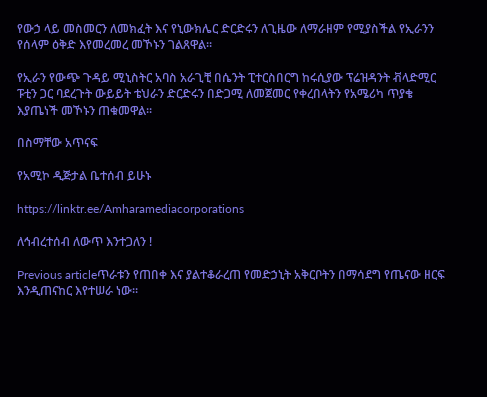የውኃ ላይ መስመርን ለመክፈት እና የኒውክሌር ድርድሩን ለጊዜው ለማራዘም የሚያስችል የኢራንን የሰላም ዕቅድ እየመረመረ መኾኑን ገልጸዋል።

የኢራን የውጭ ጉዳይ ሚኒስትር አባስ አራጊቺ በሴንት ፒተርስበርግ ከሩሲያው ፕሬዝዳንት ቭላድሚር ፑቲን ጋር ባደረጉት ውይይት ቴህራን ድርድሩን በድጋሚ ለመጀመር የቀረበላትን የአሜሪካ ጥያቄ እያጤነች መኾኑን ጠቁመዋል።

በስማቸው አጥናፍ

የአሚኮ ዲጅታል ቤተሰብ ይሁኑ

https://linktr.ee/Amharamediacorporations

ለኅብረተሰብ ለውጥ እንተጋለን !

Previous articleጥራቱን የጠበቀ እና ያልተቆራረጠ የመድኃኒት አቅርቦትን በማሳደግ የጤናው ዘርፍ እንዲጠናከር እየተሠራ ነው።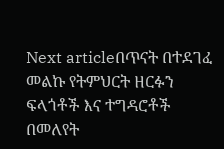Next articleበጥናት በተደገፈ መልኩ የትምህርት ዘርፉን ፍላጎቶች እና ተግዳሮቶች በመለየት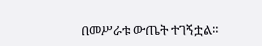በመሥራቱ ውጤት ተገኝቷል።